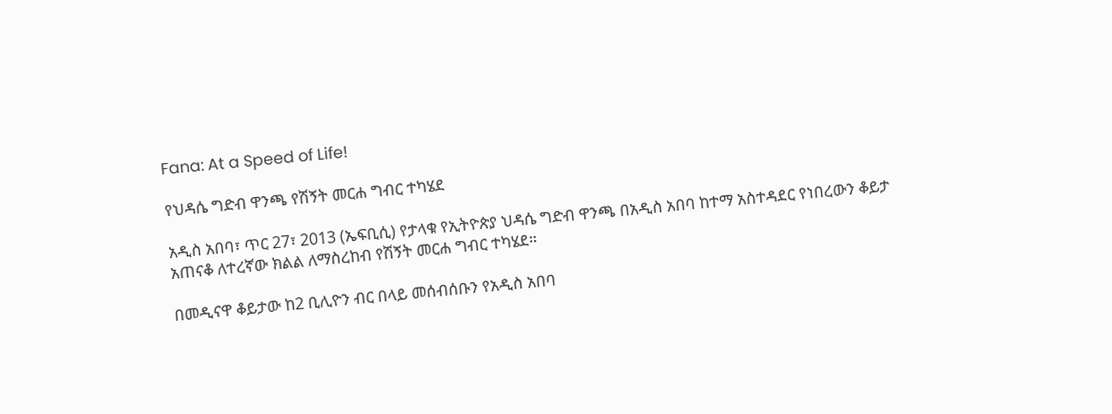Fana: At a Speed of Life!

የህዳሴ ግድብ ዋንጫ የሽኝት መርሐ ግብር ተካሄደ

አዲስ አበባ፣ ጥር 27፣ 2013 (ኤፍቢሲ) የታላቁ የኢትዮጵያ ህዳሴ ግድብ ዋንጫ በአዲስ አበባ ከተማ አስተዳደር የነበረውን ቆይታ አጠናቆ ለተረኛው ክልል ለማስረከብ የሽኝት መርሐ ግብር ተካሄደ።

በመዲናዋ ቆይታው ከ2 ቢሊዮን ብር በላይ መሰብሰቡን የአዲስ አበባ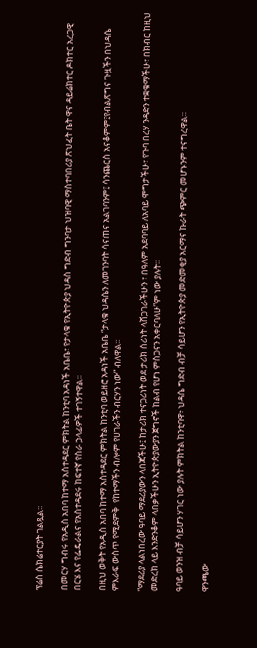ፕሬስ ሴክሬተርያት ገልጿል፡፡

በመርሃ ግብሩ የአዲስ አበባ ከተማ አስተዳደር ምክትል ከንቲባ አዳነች አቤቤ፣ የታላቁ የኢትዮጵያ ህዳስ ግድብ ግንባታ ህዝባዊ ማስተባበሪያ ጽህፈት ቤት ዋና ዳይሬክተር ዶክተር አረጋዊ በርሄ እና የፌዴራልና የአስተዳደሩ ከፍተኛ የስራ ኃላፊዎች ተገኝተዋል፡፡

በዚህ ወቅት የአዲስ አበባ ከተማ አስተዳደር ምክትል ከንቲባ ወይዘሮ አዳነች አቤቤ “ታላቁ ህዳሴን ለመገንባት ሳናጠና አልገባንም፤ ሳንጨርስ አናቆምም፤የብልጽግና ጉዟችን በህዳሴ ምእራፍ ውስጥ የሚደምቅ  የከተማችን ብሎም የሀገራችን ብርሃን ነው” ብለዋል፡፡

“ማደሪያ ላልነበረው ዓባይ ማደሪያውን ላበጃችሁ፤ ከታሪክ ተናጋሪነት ወደ ታሪክ ሰሪነት ላሸጋገራችሁን ፣ በዓለም አደባባይ ለአባይ ሞግታችሁ፣ የጉባ በረሃ ንዳድን ተቋቁማችሁ፣ በክብር ከዚህ መድረክ ላይ እንድንቆም ላበቃችሁን ኢትዮጵያውያን ጀግኖች ከልብ የሆነ ምስጋናን አቀርባለሁ”ም ነው ያሉት፡፡

ዓባይ ወንዝ ብቻ ሳይሆን ሃገር ነው ያሉት ምክትል ከንቲባዋ፥ ህዳሴ ግድብ ብቻ ሳይሆን የኢትዮጵያ መድመቂያ አርማና ኩራት ጭምር መሆኑንም ተናግረዋል።

ዋንጫው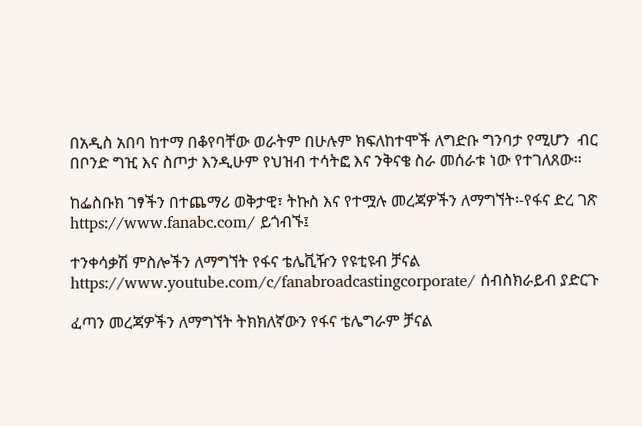በአዲስ አበባ ከተማ በቆየባቸው ወራትም በሁሉም ክፍለከተሞች ለግድቡ ግንባታ የሚሆን  ብር በቦንድ ግዢ እና ስጦታ እንዲሁም የህዝብ ተሳትፎ እና ንቅናቄ ስራ መሰራቱ ነው የተገለጸው፡፡

ከፌስቡክ ገፃችን በተጨማሪ ወቅታዊ፣ ትኩስ እና የተሟሉ መረጃዎችን ለማግኘት፡-የፋና ድረ ገጽ https://www.fanabc.com/ ይጎብኙ፤

ተንቀሳቃሽ ምስሎችን ለማግኘት የፋና ቴሌቪዥን የዩቲዩብ ቻናል https://www.youtube.com/c/fanabroadcastingcorporate/ ሰብስክራይብ ያድርጉ

ፈጣን መረጃዎችን ለማግኘት ትክክለኛውን የፋና ቴሌግራም ቻናል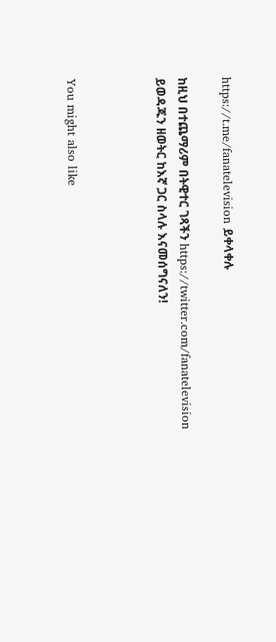https://t.me/fanatelevision ይቀላቀሉ

ከዚህ በተጨማሪም በትዊተር ገጻችን https://twitter.com/fanatelevision ይወዳጁን ዘወትር ከእኛ ጋር ስላሉ እናመሰግናለን!



You might also like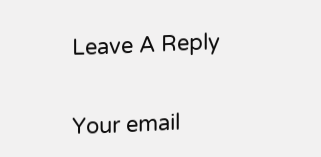Leave A Reply

Your email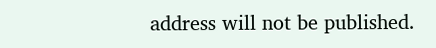address will not be published.